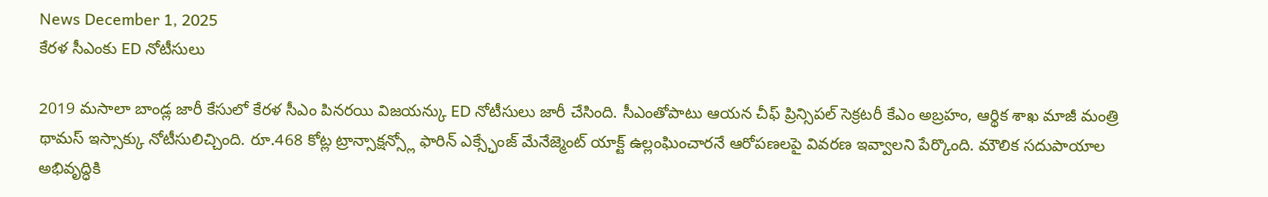News December 1, 2025
కేరళ సీఎంకు ED నోటీసులు

2019 మసాలా బాండ్ల జారీ కేసులో కేరళ సీఎం పినరయి విజయన్కు ED నోటీసులు జారీ చేసింది. సీఎంతోపాటు ఆయన చీఫ్ ప్రిన్సిపల్ సెక్రటరీ కేఎం అబ్రహం, ఆర్థిక శాఖ మాజీ మంత్రి థామస్ ఇస్సాక్కు నోటీసులిచ్చింది. రూ.468 కోట్ల ట్రాన్సాక్షన్స్లో ఫారిన్ ఎక్స్ఛేంజ్ మేనేజ్మెంట్ యాక్ట్ ఉల్లంఘించారనే ఆరోపణలపై వివరణ ఇవ్వాలని పేర్కొంది. మౌలిక సదుపాయాల అభివృద్ధికి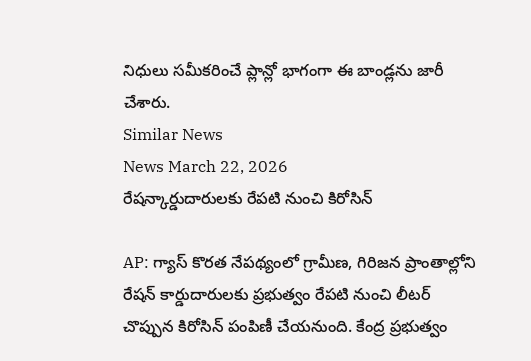నిధులు సమీకరించే ప్లాన్లో భాగంగా ఈ బాండ్లను జారీ చేశారు.
Similar News
News March 22, 2026
రేషన్కార్డుదారులకు రేపటి నుంచి కిరోసిన్

AP: గ్యాస్ కొరత నేపథ్యంలో గ్రామీణ, గిరిజన ప్రాంతాల్లోని రేషన్ కార్డుదారులకు ప్రభుత్వం రేపటి నుంచి లీటర్ చొప్పున కిరోసిన్ పంపిణీ చేయనుంది. కేంద్ర ప్రభుత్వం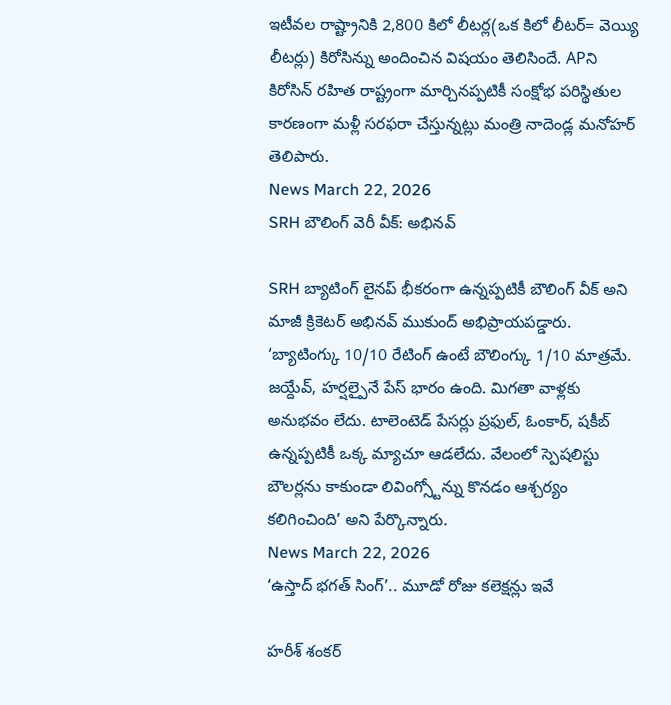ఇటీవల రాష్ట్రానికి 2,800 కిలో లీటర్ల(ఒక కిలో లీటర్= వెయ్యి లీటర్లు) కిరోసిన్ను అందించిన విషయం తెలిసిందే. APని కిరోసిన్ రహిత రాష్ట్రంగా మార్చినప్పటికీ సంక్షోభ పరిస్థితుల కారణంగా మళ్లీ సరఫరా చేస్తున్నట్లు మంత్రి నాదెండ్ల మనోహర్ తెలిపారు.
News March 22, 2026
SRH బౌలింగ్ వెరీ వీక్: అభినవ్

SRH బ్యాటింగ్ లైనప్ భీకరంగా ఉన్నప్పటికీ బౌలింగ్ వీక్ అని మాజీ క్రికెటర్ అభినవ్ ముకుంద్ అభిప్రాయపడ్డారు. ‘బ్యాటింగ్కు 10/10 రేటింగ్ ఉంటే బౌలింగ్కు 1/10 మాత్రమే. జయ్దేవ్, హర్షల్పైనే పేస్ భారం ఉంది. మిగతా వాళ్లకు అనుభవం లేదు. టాలెంటెడ్ పేసర్లు ప్రఫుల్, ఓంకార్, షకీబ్ ఉన్నప్పటికీ ఒక్క మ్యాచూ ఆడలేదు. వేలంలో స్పెషలిస్టు బౌలర్లను కాకుండా లివింగ్స్టోన్ను కొనడం ఆశ్చర్యం కలిగించింది’ అని పేర్కొన్నారు.
News March 22, 2026
‘ఉస్తాద్ భగత్ సింగ్’.. మూడో రోజు కలెక్షన్లు ఇవే

హరీశ్ శంకర్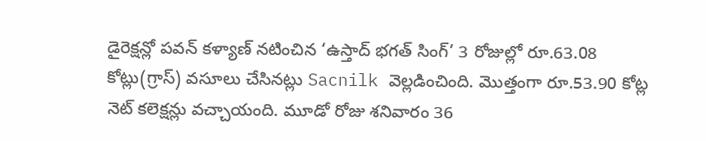డైరెక్షన్లో పవన్ కళ్యాణ్ నటించిన ‘ఉస్తాద్ భగత్ సింగ్’ 3 రోజుల్లో రూ.63.08 కోట్లు(గ్రాస్) వసూలు చేసినట్లు Sacnilk వెల్లడించింది. మొత్తంగా రూ.53.90 కోట్ల నెట్ కలెక్షన్లు వచ్చాయంది. మూడో రోజు శనివారం 36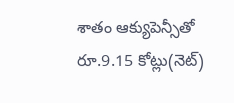శాతం ఆక్యుపెన్సీతో రూ.9.15 కోట్లు(నెట్)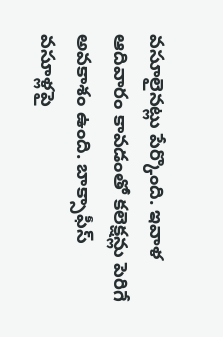వసూలైనట్లు పేర్కొంది. ఇవాళ ఆదివారం కావడంతో కలెక్షన్లు పెరిగే అవకాశం ఉంది. బాక్సాఫీస్ వసూళ్లపై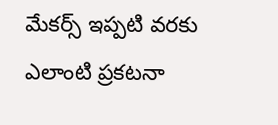మేకర్స్ ఇప్పటి వరకు ఎలాంటి ప్రకటనా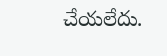చేయలేదు.